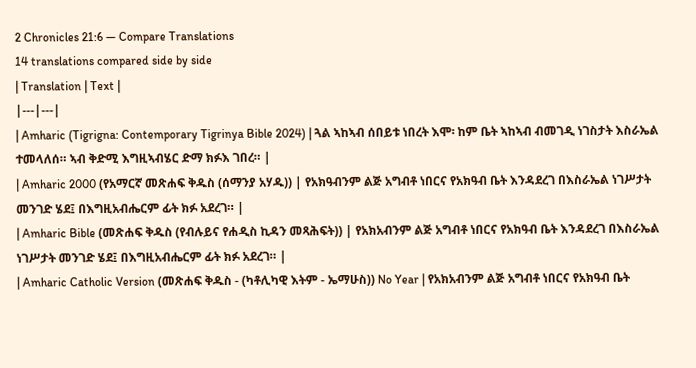2 Chronicles 21:6 — Compare Translations
14 translations compared side by side
| Translation | Text |
|---|---|
| Amharic (Tigrigna: Contemporary Tigrinya Bible 2024) | ጓል ኣከኣብ ሰበይቱ ነበረት እሞ፡ ከም ቤት ኣከኣብ ብመገዲ ነገስታት እስራኤል ተመላለሰ። ኣብ ቅድሚ እግዚኣብሄር ድማ ክፉእ ገበረ። |
| Amharic 2000 (የአማርኛ መጽሐፍ ቅዱስ (ሰማንያ አሃዱ)) | የአክዓብንም ልጅ አግብቶ ነበርና የአክዓብ ቤት እንዳደረገ በእስራኤል ነገሥታት መንገድ ሄደ፤ በእግዚአብሔርም ፊት ክፉ አደረገ። |
| Amharic Bible (መጽሐፍ ቅዱስ (የብሉይና የሐዲስ ኪዳን መጻሕፍት)) | የአክአብንም ልጅ አግብቶ ነበርና የአክዓብ ቤት እንዳደረገ በእስራኤል ነገሥታት መንገድ ሄደ፤ በእግዚአብሔርም ፊት ክፉ አደረገ። |
| Amharic Catholic Version (መጽሐፍ ቅዱስ - (ካቶሊካዊ እትም - ኤማሁስ)) No Year | የአክአብንም ልጅ አግብቶ ነበርና የአክዓብ ቤት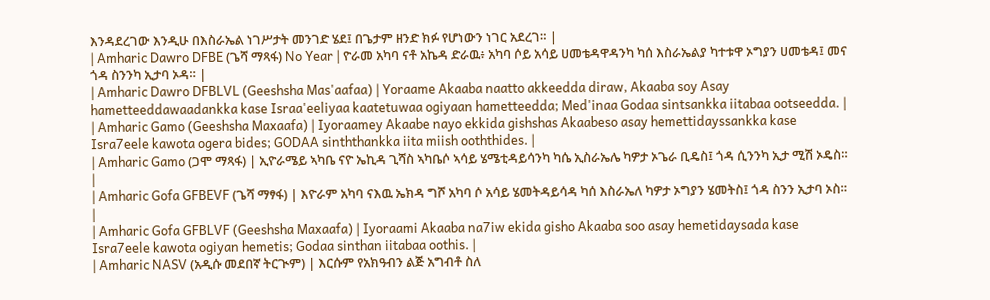እንዳደረገው እንዲሁ በእስራኤል ነገሥታት መንገድ ሄደ፤ በጌታም ዘንድ ክፉ የሆነውን ነገር አደረገ። |
| Amharic Dawro DFBE (ጌሻ ማጻፋ) No Year | ዮራመ አካባ ናቶ አኬዳ ድራዉ፥ አካባ ሶይ አሳይ ሀመቴዳዋዳንካ ካሰ እስራኤልያ ካተቱዋ ኦግያን ሀመቴዳ፤ መና ጎዳ ስንንካ ኢታባ ኦዳ። |
| Amharic Dawro DFBLVL (Geeshsha Mas'aafaa) | Yoraame Akaaba naatto akkeedda diraw, Akaaba soy Asay hametteeddawaadankka kase Israa'eeliyaa kaatetuwaa ogiyaan hametteedda; Med'inaa Godaa sintsankka iitabaa ootseedda. |
| Amharic Gamo (Geeshsha Maxaafa) | Iyoraamey Akaabe nayo ekkida gishshas Akaabeso asay hemettidayssankka kase Isra7eele kawota ogera bides; GODAA sinththankka iita miish ooththides. |
| Amharic Gamo (ጋሞ ማጻፋ) | ኢዮራሜይ ኣካቤ ናዮ ኤኪዳ ጊሻስ ኣካቤሶ ኣሳይ ሄሜቲዳይሳንካ ካሴ ኢስራኤሌ ካዎታ ኦጌራ ቢዴስ፤ ጎዳ ሲንንካ ኢታ ሚሽ ኦዴስ። |
| Amharic Gofa GFBEVF (ጌሻ ማፃፋ) | እዮራም አካባ ናእዉ ኤክዳ ግሾ አካባ ሶ አሳይ ሄመትዳይሳዳ ካሰ እስራኤለ ካዎታ ኦግያን ሄመትስ፤ ጎዳ ስንን ኢታባ ኦስ። |
| Amharic Gofa GFBLVF (Geeshsha Maxaafa) | Iyoraami Akaaba na7iw ekida gisho Akaaba soo asay hemetidaysada kase Isra7eele kawota ogiyan hemetis; Godaa sinthan iitabaa oothis. |
| Amharic NASV (አዲሱ መደበኛ ትርጒም) | እርሱም የአክዓብን ልጅ አግብቶ ስለ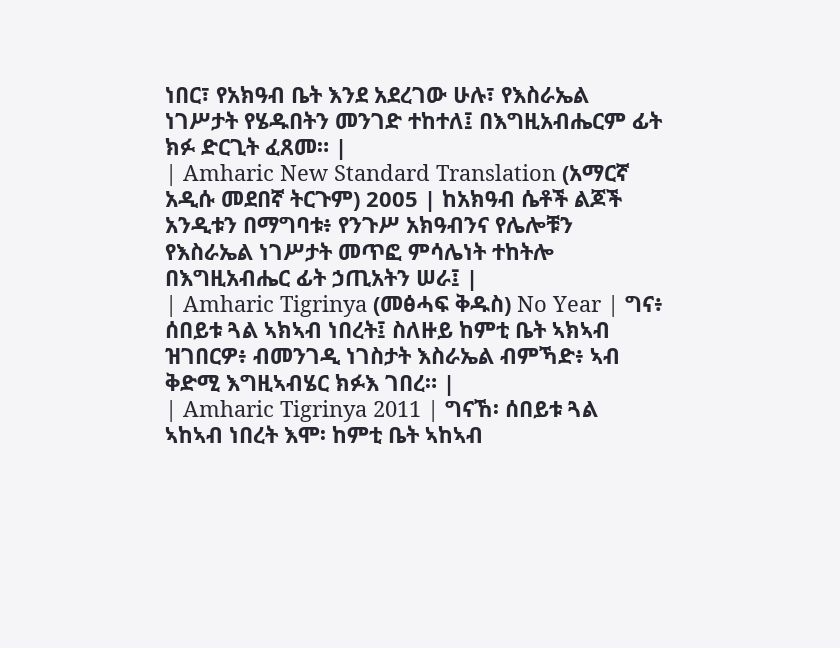ነበር፣ የአክዓብ ቤት እንደ አደረገው ሁሉ፣ የእስራኤል ነገሥታት የሄዱበትን መንገድ ተከተለ፤ በእግዚአብሔርም ፊት ክፉ ድርጊት ፈጸመ። |
| Amharic New Standard Translation (አማርኛ አዲሱ መደበኛ ትርጉም) 2005 | ከአክዓብ ሴቶች ልጆች አንዲቱን በማግባቱ፥ የንጉሥ አክዓብንና የሌሎቹን የእስራኤል ነገሥታት መጥፎ ምሳሌነት ተከትሎ በእግዚአብሔር ፊት ኃጢአትን ሠራ፤ |
| Amharic Tigrinya (መፅሓፍ ቅዱስ) No Year | ግና፥ ሰበይቱ ጓል ኣክኣብ ነበረት፤ ስለዙይ ከምቲ ቤት ኣክኣብ ዝገበርዎ፥ ብመንገዲ ነገስታት እስራኤል ብምኻድ፥ ኣብ ቅድሚ እግዚኣብሄር ክፉእ ገበረ። |
| Amharic Tigrinya 2011 | ግናኸ፡ ሰበይቱ ጓል ኣከኣብ ነበረት እሞ፡ ከምቲ ቤት ኣከኣብ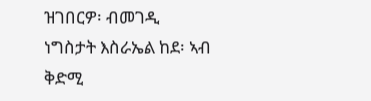ዝገበርዎ፡ ብመገዲ ነግስታት እስራኤል ከደ፡ ኣብ ቅድሚ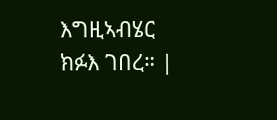እግዚኣብሄር ክፉእ ገበረ። |